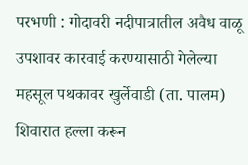परभणी : गोदावरी नदीपात्रातील अवैध वाळू उपशावर कारवाई करण्यासाठी गेलेल्या महसूल पथकावर खुर्लेवाडी (ता. पालम) शिवारात हल्ला करून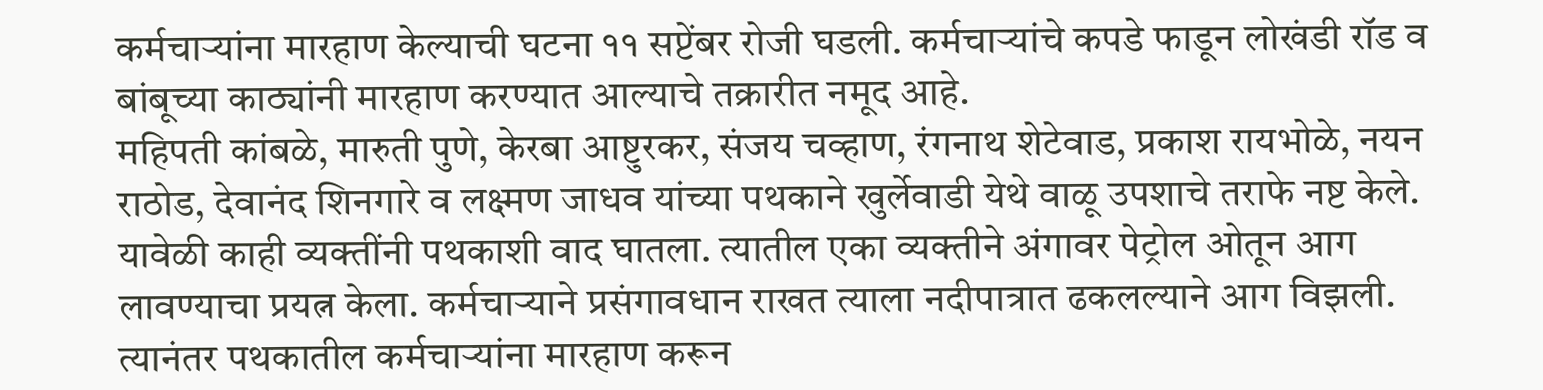कर्मचाऱ्यांना मारहाण केल्याची घटना ११ सप्टेंबर रोजी घडली. कर्मचाऱ्यांचे कपडे फाडून लोखंडी रॉड व बांबूच्या काठ्यांनी मारहाण करण्यात आल्याचे तक्रारीत नमूद आहे.
महिपती कांबळे, मारुती पुणे, केरबा आष्टुरकर, संजय चव्हाण, रंगनाथ शेटेवाड, प्रकाश रायभोळे, नयन राठोड, देवानंद शिनगारे व लक्ष्मण जाधव यांच्या पथकाने खुर्लेवाडी येथे वाळू उपशाचे तराफे नष्ट केले.
यावेळी काही व्यक्तींनी पथकाशी वाद घातला. त्यातील एका व्यक्तीने अंगावर पेट्रोल ओतून आग लावण्याचा प्रयत्न केला. कर्मचाऱ्याने प्रसंगावधान राखत त्याला नदीपात्रात ढकलल्याने आग विझली. त्यानंतर पथकातील कर्मचाऱ्यांना मारहाण करून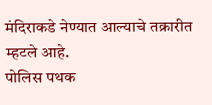मंदिराकडे नेण्यात आल्याचे तक्रारीत म्हटले आहे.
पोलिस पथक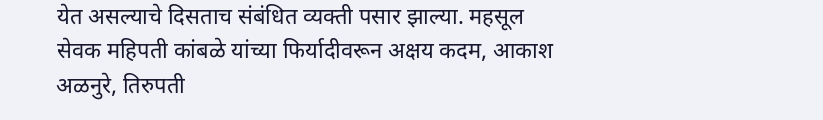येत असल्याचे दिसताच संबंधित व्यक्ती पसार झाल्या. महसूल सेवक महिपती कांबळे यांच्या फिर्यादीवरून अक्षय कदम, आकाश अळनुरे, तिरुपती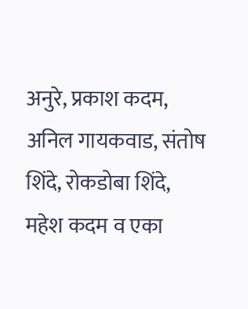अनुरे, प्रकाश कदम, अनिल गायकवाड, संतोष शिंदे, रोकडोबा शिंदे, महेश कदम व एका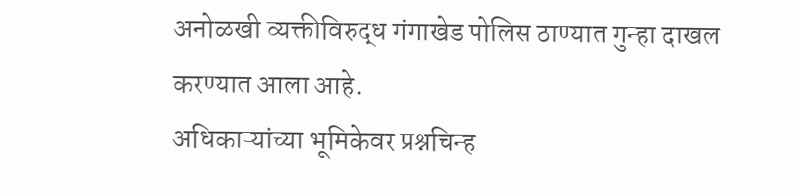अनोळखी व्यक्तीविरुद्ध गंगाखेड पोलिस ठाण्यात गुन्हा दाखल करण्यात आला आहे.
अधिकाऱ्यांच्या भूमिकेवर प्रश्नचिन्ह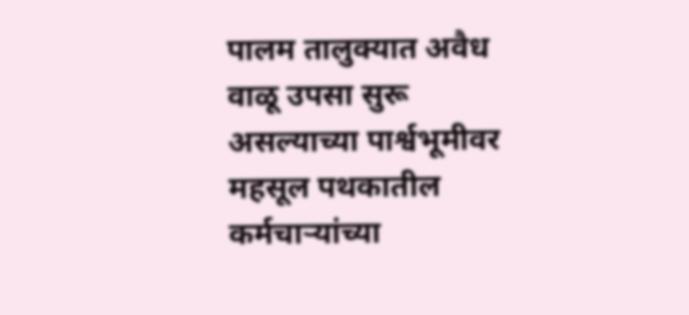पालम तालुक्यात अवैध वाळू उपसा सुरू असल्याच्या पार्श्वभूमीवर महसूल पथकातील कर्मचाऱ्यांच्या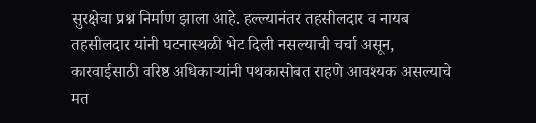सुरक्षेचा प्रश्न निर्माण झाला आहे. हल्ल्यानंतर तहसीलदार व नायब तहसीलदार यांनी घटनास्थळी भेट दिली नसल्याची चर्चा असून, कारवाईसाठी वरिष्ठ अधिकाऱ्यांनी पथकासोबत राहणे आवश्यक असल्याचे मत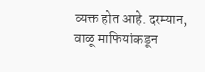व्यक्त होत आहे. दरम्यान, वाळू माफियांकडून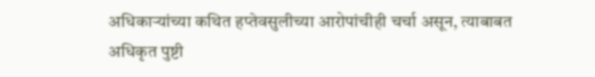अधिकाऱ्यांच्या कथित हप्तेवसुलीच्या आरोपांचीही चर्चा असून, त्याबाबत अधिकृत पुष्टी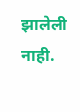झालेली नाही.